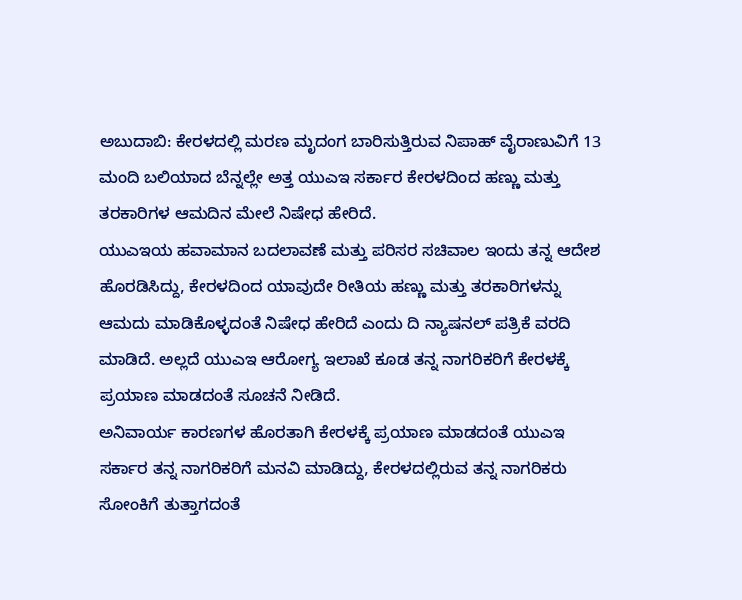ಅಬುದಾಬಿ: ಕೇರಳದಲ್ಲಿ ಮರಣ ಮೃದಂಗ ಬಾರಿಸುತ್ತಿರುವ ನಿಪಾಹ್ ವೈರಾಣುವಿಗೆ 13 ಮಂದಿ ಬಲಿಯಾದ ಬೆನ್ನಲ್ಲೇ ಅತ್ತ ಯುಎಇ ಸರ್ಕಾರ ಕೇರಳದಿಂದ ಹಣ್ಣು ಮತ್ತು ತರಕಾರಿಗಳ ಆಮದಿನ ಮೇಲೆ ನಿಷೇಧ ಹೇರಿದೆ.
ಯುಎಇಯ ಹವಾಮಾನ ಬದಲಾವಣೆ ಮತ್ತು ಪರಿಸರ ಸಚಿವಾಲ ಇಂದು ತನ್ನ ಆದೇಶ ಹೊರಡಿಸಿದ್ದು, ಕೇರಳದಿಂದ ಯಾವುದೇ ರೀತಿಯ ಹಣ್ಣು ಮತ್ತು ತರಕಾರಿಗಳನ್ನು ಆಮದು ಮಾಡಿಕೊಳ್ಳದಂತೆ ನಿಷೇಧ ಹೇರಿದೆ ಎಂದು ದಿ ನ್ಯಾಷನಲ್ ಪತ್ರಿಕೆ ವರದಿ ಮಾಡಿದೆ. ಅಲ್ಲದೆ ಯುಎಇ ಆರೋಗ್ಯ ಇಲಾಖೆ ಕೂಡ ತನ್ನ ನಾಗರಿಕರಿಗೆ ಕೇರಳಕ್ಕೆ ಪ್ರಯಾಣ ಮಾಡದಂತೆ ಸೂಚನೆ ನೀಡಿದೆ.
ಅನಿವಾರ್ಯ ಕಾರಣಗಳ ಹೊರತಾಗಿ ಕೇರಳಕ್ಕೆ ಪ್ರಯಾಣ ಮಾಡದಂತೆ ಯುಎಇ ಸರ್ಕಾರ ತನ್ನ ನಾಗರಿಕರಿಗೆ ಮನವಿ ಮಾಡಿದ್ದು, ಕೇರಳದಲ್ಲಿರುವ ತನ್ನ ನಾಗರಿಕರು ಸೋಂಕಿಗೆ ತುತ್ತಾಗದಂತೆ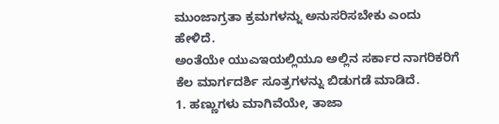ಮುಂಜಾಗ್ರತಾ ಕ್ರಮಗಳನ್ನು ಅನುಸರಿಸಬೇಕು ಎಂದು ಹೇಳಿದೆ.
ಅಂತೆಯೇ ಯುಎಇಯಲ್ಲಿಯೂ ಅಲ್ಲಿನ ಸರ್ಕಾರ ನಾಗರಿಕರಿಗೆ ಕೆಲ ಮಾರ್ಗದರ್ಶಿ ಸೂತ್ರಗಳನ್ನು ಬಿಡುಗಡೆ ಮಾಡಿದೆ.
1. ಹಣ್ಣುಗಳು ಮಾಗಿವೆಯೇ, ತಾಜಾ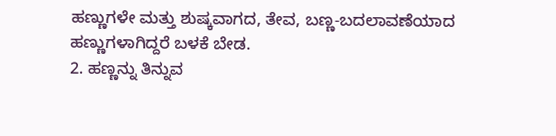ಹಣ್ಣುಗಳೇ ಮತ್ತು ಶುಷ್ಕವಾಗದ, ತೇವ, ಬಣ್ಣ-ಬದಲಾವಣೆಯಾದ ಹಣ್ಣುಗಳಾಗಿದ್ದರೆ ಬಳಕೆ ಬೇಡ.
2. ಹಣ್ಣನ್ನು ತಿನ್ನುವ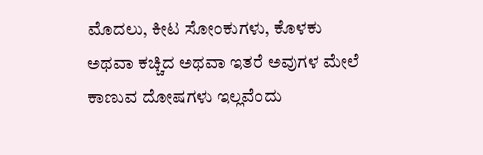ಮೊದಲು, ಕೀಟ ಸೋಂಕುಗಳು, ಕೊಳಕು ಅಥವಾ ಕಚ್ಚಿದ ಅಥವಾ ಇತರೆ ಅವುಗಳ ಮೇಲೆ ಕಾಣುವ ದೋಷಗಳು ಇಲ್ಲವೆಂದು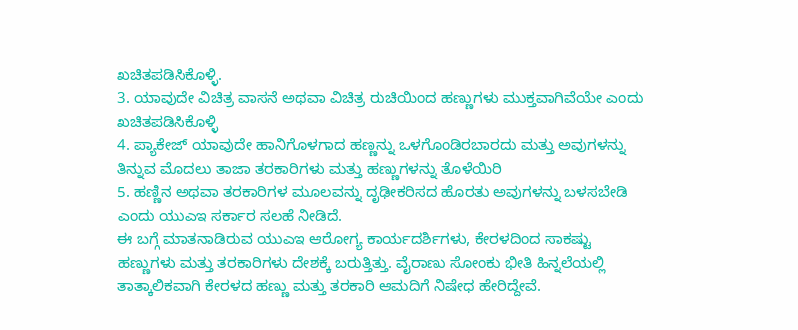ಖಚಿತಪಡಿಸಿಕೊಳ್ಳಿ.
3. ಯಾವುದೇ ವಿಚಿತ್ರ ವಾಸನೆ ಅಥವಾ ವಿಚಿತ್ರ ರುಚಿಯಿಂದ ಹಣ್ಣುಗಳು ಮುಕ್ತವಾಗಿವೆಯೇ ಎಂದು ಖಚಿತಪಡಿಸಿಕೊಳ್ಳಿ
4. ಪ್ಯಾಕೇಜ್ ಯಾವುದೇ ಹಾನಿಗೊಳಗಾದ ಹಣ್ಣನ್ನು ಒಳಗೊಂಡಿರಬಾರದು ಮತ್ತು ಅವುಗಳನ್ನು ತಿನ್ನುವ ಮೊದಲು ತಾಜಾ ತರಕಾರಿಗಳು ಮತ್ತು ಹಣ್ಣುಗಳನ್ನು ತೊಳೆಯಿರಿ
5. ಹಣ್ಣಿನ ಅಥವಾ ತರಕಾರಿಗಳ ಮೂಲವನ್ನು ದೃಢೀಕರಿಸದ ಹೊರತು ಅವುಗಳನ್ನು ಬಳಸಬೇಡಿ ಎಂದು ಯುಎಇ ಸರ್ಕಾರ ಸಲಹೆ ನೀಡಿದೆ.
ಈ ಬಗ್ಗೆ ಮಾತನಾಡಿರುವ ಯುಎಇ ಆರೋಗ್ಯ ಕಾರ್ಯದರ್ಶಿಗಳು, ಕೇರಳದಿಂದ ಸಾಕಷ್ಟು ಹಣ್ಣುಗಳು ಮತ್ತು ತರಕಾರಿಗಳು ದೇಶಕ್ಕೆ ಬರುತ್ತಿತ್ತು. ವೈರಾಣು ಸೋಂಕು ಭೀತಿ ಹಿನ್ನಲೆಯಲ್ಲಿ ತಾತ್ಕಾಲಿಕವಾಗಿ ಕೇರಳದ ಹಣ್ಣು ಮತ್ತು ತರಕಾರಿ ಆಮದಿಗೆ ನಿಷೇಧ ಹೇರಿದ್ದೇವೆ.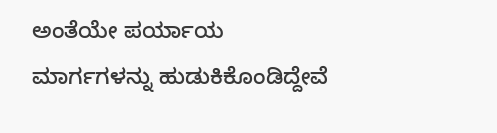ಅಂತೆಯೇ ಪರ್ಯಾಯ ಮಾರ್ಗಗಳನ್ನು ಹುಡುಕಿಕೊಂಡಿದ್ದೇವೆ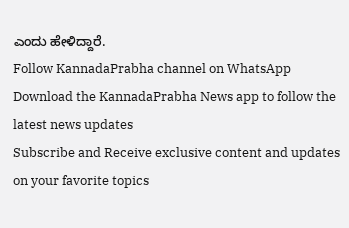ಎಂದು ಹೇಳಿದ್ದಾರೆ.
Follow KannadaPrabha channel on WhatsApp
Download the KannadaPrabha News app to follow the latest news updates
Subscribe and Receive exclusive content and updates on your favorite topics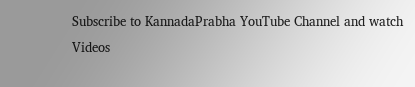Subscribe to KannadaPrabha YouTube Channel and watch Videos